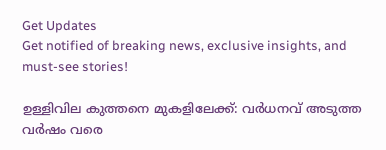Get Updates
Get notified of breaking news, exclusive insights, and must-see stories!

ഉള്ളിവില കുത്തനെ മുകളിലേക്ക്: വര്‍ധനവ് അടുത്ത വര്‍ഷം വരെ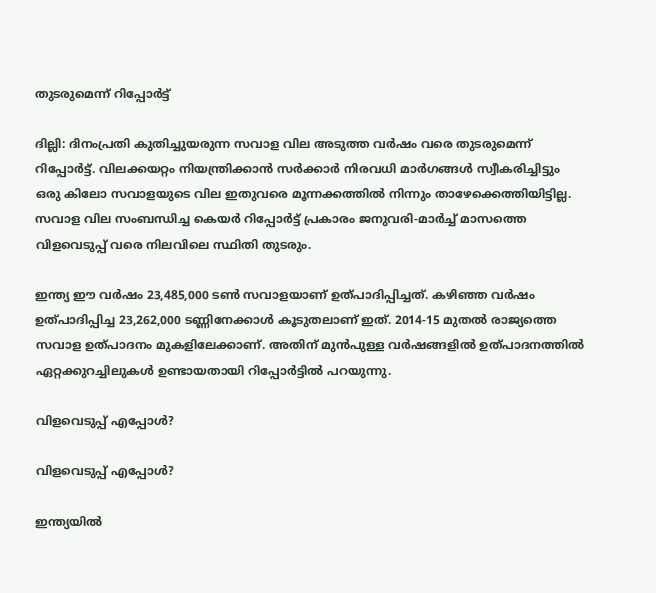തുടരുമെന്ന് റിപ്പോര്‍ട്ട്

ദില്ലി: ദിനംപ്രതി കുതിച്ചുയരുന്ന സവാള വില അടുത്ത വര്‍ഷം വരെ തുടരുമെന്ന് റിപ്പോര്‍ട്ട്. വിലക്കയറ്റം നിയന്ത്രിക്കാന്‍ സര്‍ക്കാര്‍ നിരവധി മാര്‍ഗങ്ങള്‍ സ്വീകരിച്ചിട്ടും ഒരു കിലോ സവാളയുടെ വില ഇതുവരെ മൂന്നക്കത്തില്‍ നിന്നും താഴേക്കെത്തിയിട്ടില്ല. സവാള വില സംബന്ധിച്ച കെയര്‍ റിപ്പോര്‍ട്ട് പ്രകാരം ജനുവരി-മാര്‍ച്ച് മാസത്തെ വിളവെടുപ്പ് വരെ നിലവിലെ സ്ഥിതി തുടരും.

ഇന്ത്യ ഈ വര്‍ഷം 23,485,000 ടണ്‍ സവാളയാണ് ഉത്പാദിപ്പിച്ചത്. കഴിഞ്ഞ വര്‍ഷം ഉത്പാദിപ്പിച്ച 23,262,000 ടണ്ണിനേക്കാള്‍ കൂടുതലാണ് ഇത്. 2014-15 മുതല്‍ രാജ്യത്തെ സവാള ഉത്പാദനം മുകളിലേക്കാണ്. അതിന് മുന്‍പുള്ള വര്‍ഷങ്ങളില്‍ ഉത്പാദനത്തില്‍ ഏറ്റക്കുറച്ചിലുകള്‍ ഉണ്ടായതായി റിപ്പോര്‍ട്ടില്‍ പറയുന്നു.

വിളവെടുപ്പ് എപ്പോള്‍?

വിളവെടുപ്പ് എപ്പോള്‍?

ഇന്ത്യയില്‍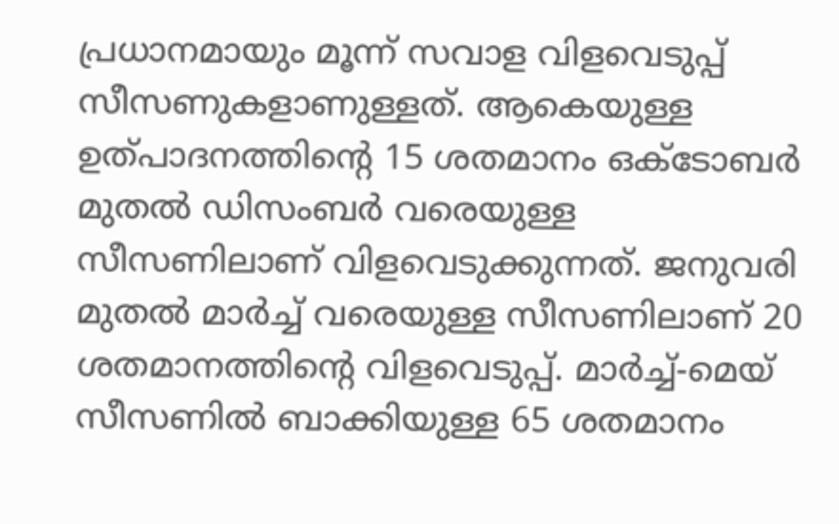പ്രധാനമായും മൂന്ന് സവാള വിളവെടുപ്പ് സീസണുകളാണുള്ളത്. ആകെയുള്ള ഉത്പാദനത്തിന്റെ 15 ശതമാനം ഒക്ടോബര്‍ മുതല്‍ ഡിസംബര്‍ വരെയുള്ള സീസണിലാണ് വിളവെടുക്കുന്നത്. ജനുവരി മുതല്‍ മാര്‍ച്ച് വരെയുള്ള സീസണിലാണ് 20 ശതമാനത്തിന്റെ വിളവെടുപ്പ്. മാര്‍ച്ച്-മെയ് സീസണില്‍ ബാക്കിയുള്ള 65 ശതമാനം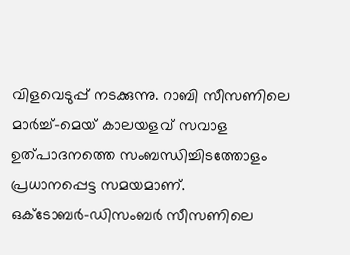വിളവെടുപ്പ് നടക്കുന്നു. റാബി സീസണിലെ മാര്‍ച്ച്-മെയ് കാലയളവ് സവാള ഉത്പാദനത്തെ സംബന്ധിച്ചിടത്തോളം പ്രധാനപ്പെട്ട സമയമാണ്. ഒക്ടോബര്‍-ഡിസംബര്‍ സീസണിലെ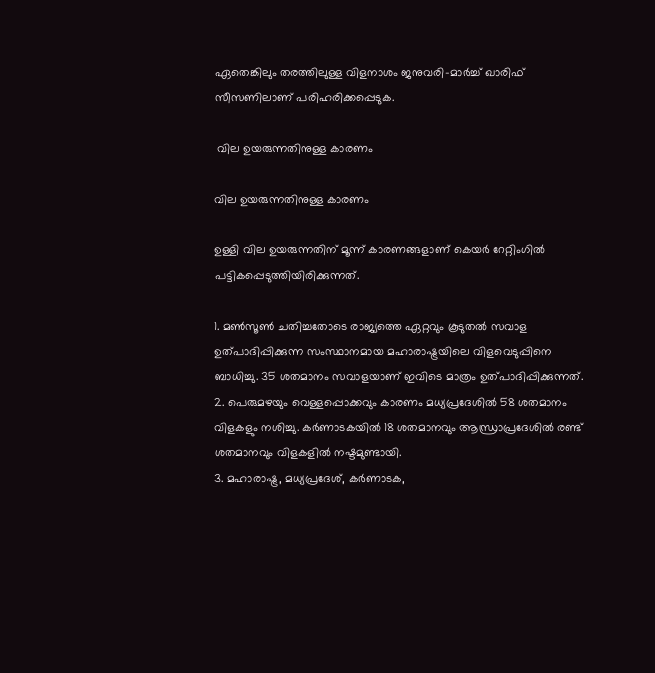ഏതെങ്കിലും തരത്തിലുള്ള വിളനാശം ജനുവരി-മാര്‍ച്ച് ഖാരിഫ് സീസണിലാണ് പരിഹരിക്കപ്പെടുക.

 വില ഉയരുന്നതിനുള്ള കാരണം

വില ഉയരുന്നതിനുള്ള കാരണം

ഉള്ളി വില ഉയരുന്നതിന് മൂന്ന് കാരണങ്ങളാണ് കെയര്‍ റേറ്റിംഗില്‍ പട്ടികപ്പെടുത്തിയിരിക്കുന്നത്.

1. മണ്‍സൂണ്‍ ചതിച്ചതോടെ രാജ്യത്തെ ഏറ്റവും കൂടുതല്‍ സവാള ഉത്പാദിപ്പിക്കുന്ന സംസ്ഥാനമായ മഹാരാഷ്ട്രയിലെ വിളവെടുപ്പിനെ ബാധിച്ചു. 35 ശതമാനം സവാളയാണ് ഇവിടെ മാത്രം ഉത്പാദിപ്പിക്കുന്നത്.
2. പെരുമഴയും വെള്ളപ്പൊക്കവും കാരണം മധ്യപ്രദേശില്‍ 58 ശതമാനം വിളകളും നശിച്ചു. കര്‍ണാടകയില്‍ 18 ശതമാനവും ആന്ധ്രാപ്രദേശില്‍ രണ്ട് ശതമാനവും വിളകളില്‍ നഷ്ടമുണ്ടായി.
3. മഹാരാഷ്ട്ര, മധ്യപ്രദേശ്, കര്‍ണാടക,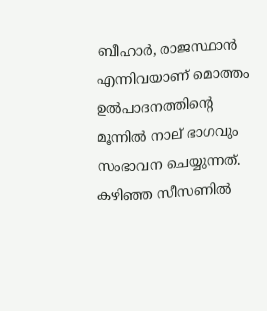ബീഹാര്‍, രാജസ്ഥാന്‍ എന്നിവയാണ് മൊത്തം ഉല്‍പാദനത്തിന്റെ മൂന്നില്‍ നാല് ഭാഗവും സംഭാവന ചെയ്യുന്നത്. കഴിഞ്ഞ സീസണില്‍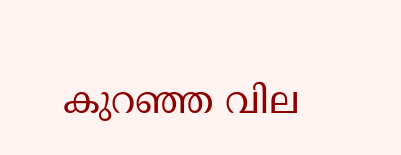കുറഞ്ഞ വില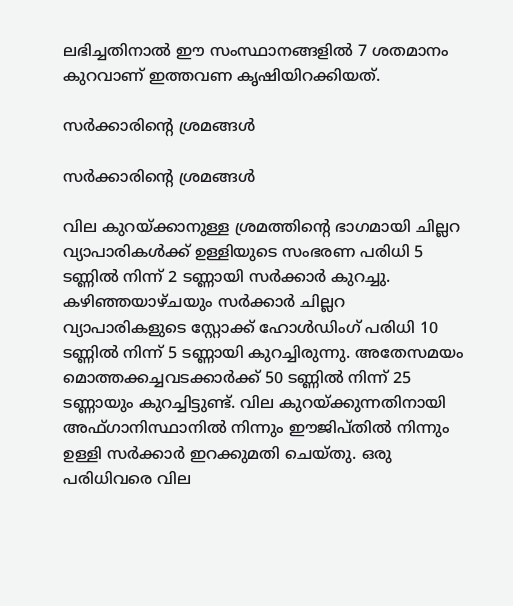ലഭിച്ചതിനാല്‍ ഈ സംസ്ഥാനങ്ങളില്‍ 7 ശതമാനം കുറവാണ് ഇത്തവണ കൃഷിയിറക്കിയത്.

സര്‍ക്കാരിന്റെ ശ്രമങ്ങള്‍

സര്‍ക്കാരിന്റെ ശ്രമങ്ങള്‍

വില കുറയ്ക്കാനുള്ള ശ്രമത്തിന്റെ ഭാഗമായി ചില്ലറ വ്യാപാരികള്‍ക്ക് ഉള്ളിയുടെ സംഭരണ പരിധി 5 ടണ്ണില്‍ നിന്ന് 2 ടണ്ണായി സര്‍ക്കാര്‍ കുറച്ചു. കഴിഞ്ഞയാഴ്ചയും സര്‍ക്കാര്‍ ചില്ലറ വ്യാപാരികളുടെ സ്റ്റോക്ക് ഹോള്‍ഡിംഗ് പരിധി 10 ടണ്ണില്‍ നിന്ന് 5 ടണ്ണായി കുറച്ചിരുന്നു. അതേസമയം മൊത്തക്കച്ചവടക്കാര്‍ക്ക് 50 ടണ്ണില്‍ നിന്ന് 25 ടണ്ണായും കുറച്ചിട്ടുണ്ട്. വില കുറയ്ക്കുന്നതിനായി അഫ്ഗാനിസ്ഥാനില്‍ നിന്നും ഈജിപ്തില്‍ നിന്നും ഉള്ളി സര്‍ക്കാര്‍ ഇറക്കുമതി ചെയ്തു. ഒരു പരിധിവരെ വില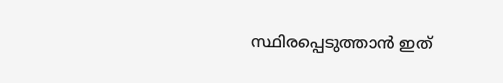സ്ഥിരപ്പെടുത്താന്‍ ഇത്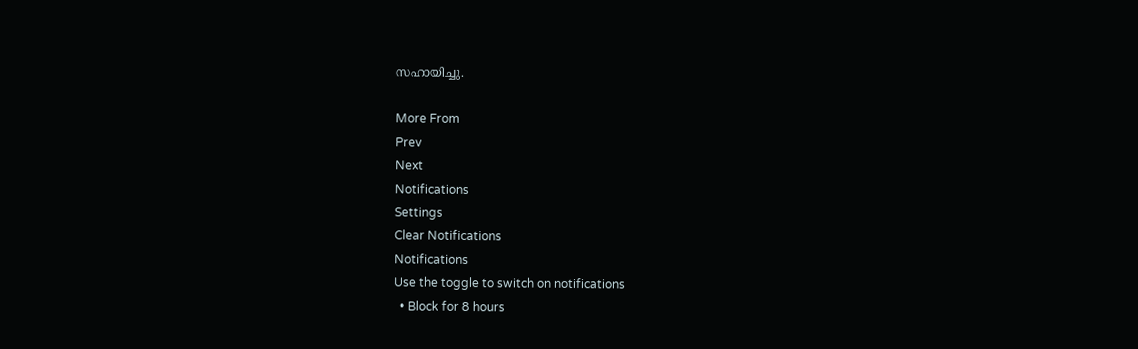സഹായിച്ചു.

More From
Prev
Next
Notifications
Settings
Clear Notifications
Notifications
Use the toggle to switch on notifications
  • Block for 8 hours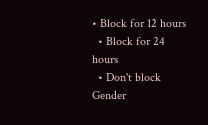• Block for 12 hours
  • Block for 24 hours
  • Don't block
Gender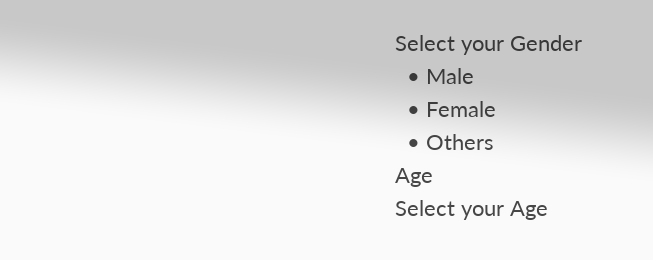Select your Gender
  • Male
  • Female
  • Others
Age
Select your Age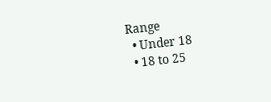Range
  • Under 18
  • 18 to 25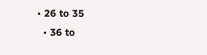• 26 to 35
  • 36 to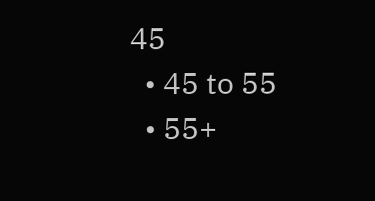45
  • 45 to 55
  • 55+